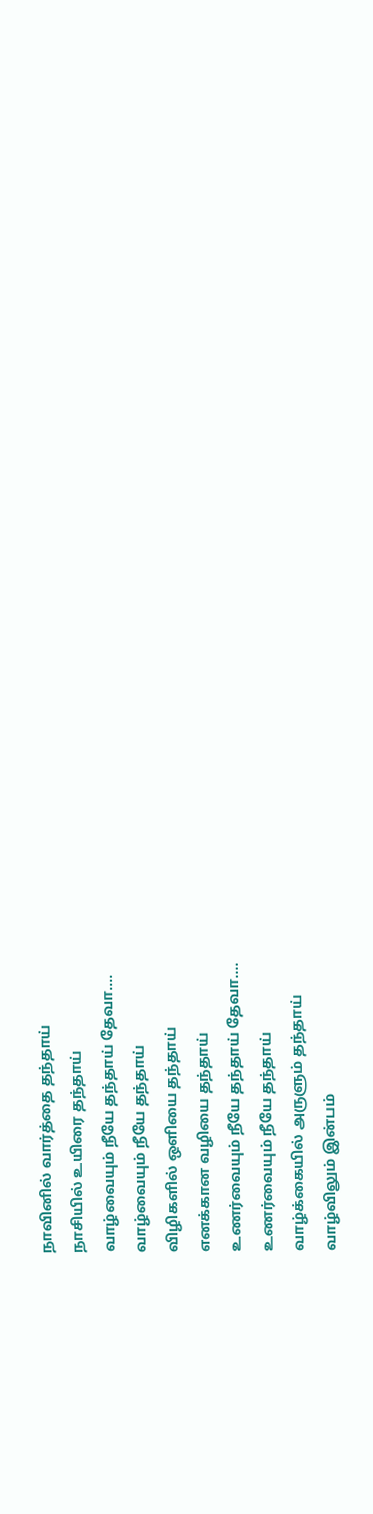நாவினில் வார்த்தை தந்தாய்
நாசியில் உயிரை தந்தாய்
வாழ்வையும் நீயே தந்தாய் தேவா....
வாழ்வையும் நீயே தந்தாய்
விழிகளில் ஒளியை தந்தாய்
எனக்கான வழியை தந்தாய்
உணர்வையும் நீயே தந்தாய் தேவா....
உணர்வையும் நீயே தந்தாய்
வாழ்க்கையில் அருளும் தந்தாய்
வாழ்விலும் இன்பம்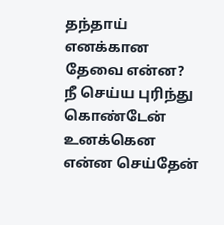தந்தாய்
எனக்கான தேவை என்ன?
நீ செய்ய புரிந்து கொண்டேன்
உனக்கென என்ன செய்தேன்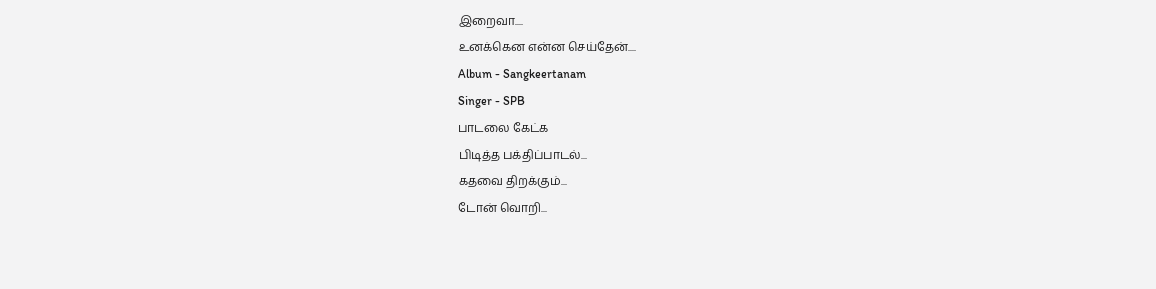இறைவா....
உனக்கென என்ன செய்தேன்....
Album - Sangkeertanam
Singer - SPB
பாடலை கேட்க
பிடித்த பக்திப்பாடல்...
கதவை திறக்கும்...
டோன் வொறி...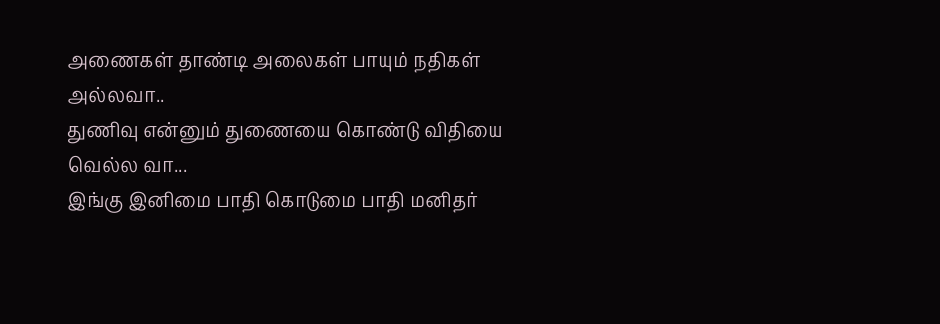அணைகள் தாண்டி அலைகள் பாயும் நதிகள் அல்லவா..
துணிவு என்னும் துணையை கொண்டு விதியை வெல்ல வா...
இங்கு இனிமை பாதி கொடுமை பாதி மனிதர்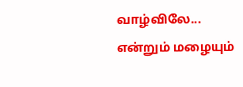வாழ்விலே...
என்றும் மழையும்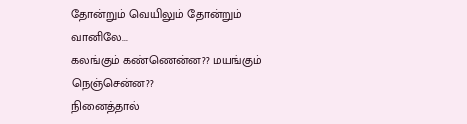தோன்றும் வெயிலும் தோன்றும் வானிலே...
கலங்கும் கண்ணென்ன?? மயங்கும் நெஞ்சென்ன??
நினைத்தால்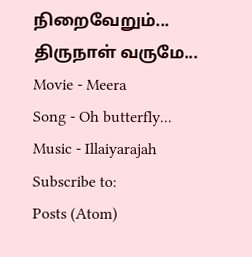நிறைவேறும்... திருநாள் வருமே...
Movie - Meera
Song - Oh butterfly...
Music - Illaiyarajah
Subscribe to:
Posts (Atom)